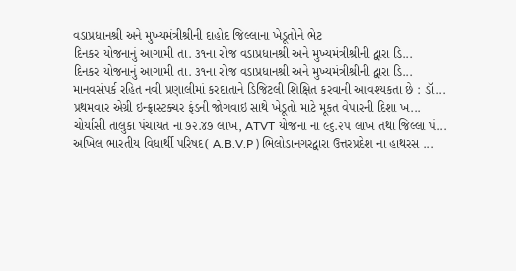વડાપ્રધાનશ્રી અને મુખ્યમંત્રીશ્રીની દાહોદ જિલ્લાના ખેડૂતોને ભેટ
દિનકર યોજનાનું આગામી તા. ૩૧ના રોજ વડાપ્રધાનશ્રી અને મુખ્યમંત્રીશ્રીની દ્વારા ડિ...
દિનકર યોજનાનું આગામી તા. ૩૧ના રોજ વડાપ્રધાનશ્રી અને મુખ્યમંત્રીશ્રીની દ્વારા ડિ...
માનવસંપર્ક રહિત નવી પ્રણાલીમાં કરદાતાને ડિજિટલી શિક્ષિત કરવાની આવશ્યકતા છે : ડૉ...
પ્રથમવાર એગ્રી ઇન્ફ્રાસ્ટક્ચર ફંડની જોગવાઇ સાથે ખેડૂતો માટે મૂકત વેપારની દિશા ખ...
ચોર્યાસી તાલુકા પંચાયત ના ૭૨.૪૭ લાખ, ATVT યોજના ના ૯૬.૨૫ લાખ તથા જિલ્લા પં...
અખિલ ભારતીય વિધાર્થી પરિષદ( A.B.V.P ) ભિલોડાનગરદ્વારા ઉત્તરપ્રદેશ ના હાથરસ ...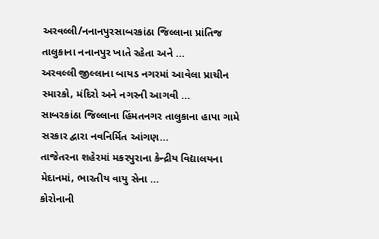અરવલ્લી/નનાનપુરસાબરકાંઠા જિલ્લાના પ્રાંતિજ તાલુકાના નનાનપુર ખાતે રહેતા અને ...
અરવલ્લી જીલ્લાના બાયડ નગરમાં આવેલા પ્રાચીન સ્મારકો, મંદિરો અને નગરની આગવી ...
સાબરકાંઠા જિલ્લાના હિંમતનગર તાલુકાના હાપા ગામે સરકાર દ્વારા નવનિર્મિત આંગણ...
તાજેતરના શહેરમાં મકરપુરાના કેન્દ્રીય વિદ્યાલયના મેદાનમાં, ભારતીય વાયુ સેના ...
કોરોનાની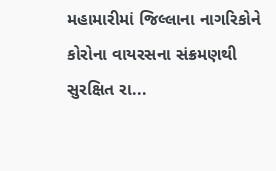મહામારીમાં જિલ્લાના નાગરિકોને કોરોના વાયરસના સંક્રમણથી સુરક્ષિત રા...